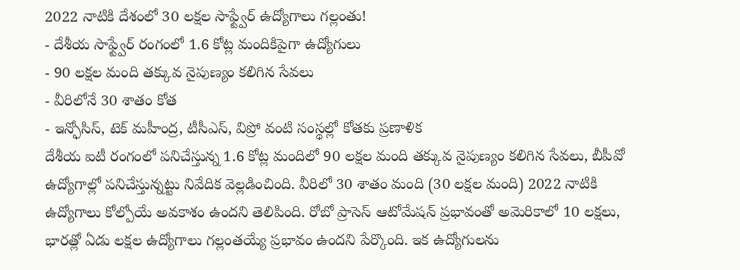2022 నాటికి దేశంలో 30 లక్షల సాఫ్ట్వేర్ ఉద్యోగాలు గల్లంతు!
- దేశీయ సాఫ్ట్వేర్ రంగంలో 1.6 కోట్ల మందికిపైగా ఉద్యోగులు
- 90 లక్షల మంది తక్కువ నైపుణ్యం కలిగిన సేవలు
- వీరిలోనే 30 శాతం కోత
- ఇన్ఫోసిస్, టెక్ మహీంద్ర, టీసీఎస్, విప్రో వంటి సంస్థల్లో కోతకు ప్రణాళిక
దేశీయ ఐటీ రంగంలో పనిచేస్తున్న 1.6 కోట్ల మందిలో 90 లక్షల మంది తక్కువ నైపుణ్యం కలిగిన సేవలు, బీపీవో ఉద్యోగాల్లో పనిచేస్తున్నట్టు నివేదిక వెల్లడించింది. వీరిలో 30 శాతం మంది (30 లక్షల మంది) 2022 నాటికి ఉద్యోగాలు కోల్పోయే అవకాశం ఉందని తెలిపింది. రోబో ప్రాసెస్ ఆటోమేషన్ ప్రభావంతో అమెరికాలో 10 లక్షలు, భారత్లో ఏడు లక్షల ఉద్యోగాలు గల్లంతయ్యే ప్రభావం ఉందని పేర్కొంది. ఇక ఉద్యోగులను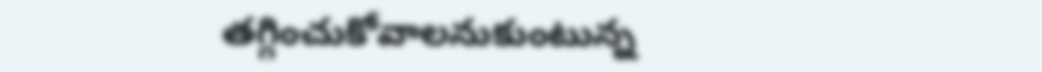తగ్గించుకోవాలనుకుంటున్న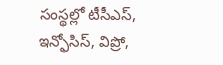సంస్థల్లో టీసీఎస్, ఇన్ఫోసిస్, విప్రో,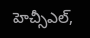హెచ్సీఎల్,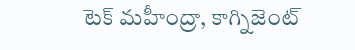టెక్ మహీంద్రా, కాగ్నిజెంట్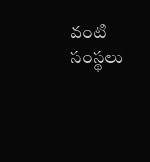వంటి సంస్థలు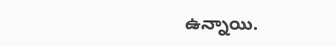ఉన్నాయి.